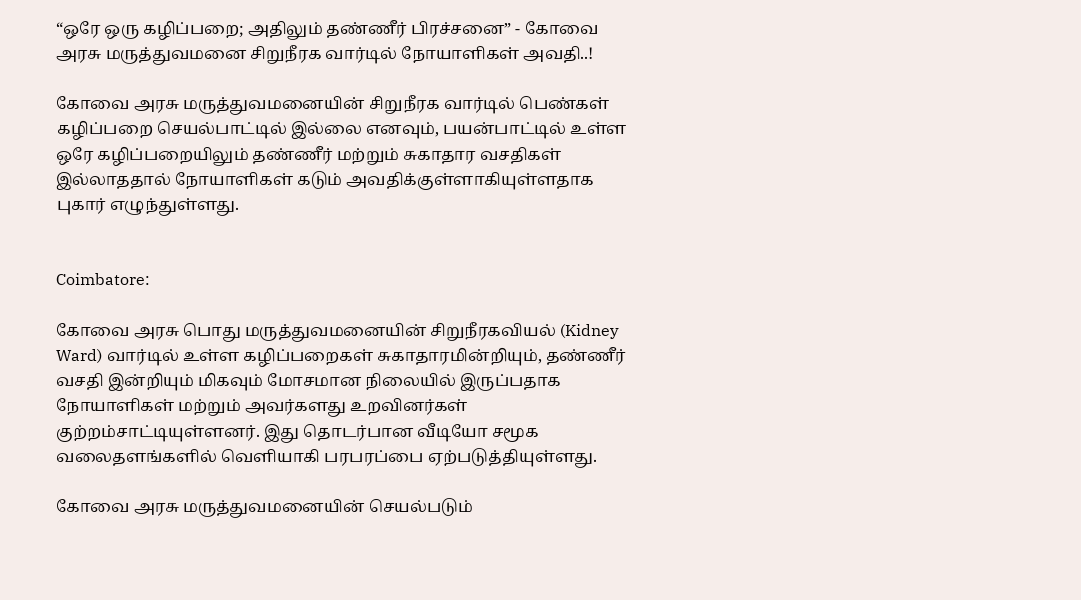“ஒரே ஒரு கழிப்பறை; அதிலும் தண்ணீர் பிரச்சனை” - கோவை அரசு மருத்துவமனை சிறுநீரக வார்டில் நோயாளிகள் அவதி..!

கோவை அரசு மருத்துவமனையின் சிறுநீரக வார்டில் பெண்கள் கழிப்பறை செயல்பாட்டில் இல்லை எனவும், பயன்பாட்டில் உள்ள ஒரே கழிப்பறையிலும் தண்ணீர் மற்றும் சுகாதார வசதிகள் இல்லாததால் நோயாளிகள் கடும் அவதிக்குள்ளாகியுள்ளதாக புகார் எழுந்துள்ளது.


Coimbatore:

கோவை அரசு பொது மருத்துவமனையின் சிறுநீரகவியல் (Kidney Ward) வார்டில் உள்ள கழிப்பறைகள் சுகாதாரமின்றியும், தண்ணீர் வசதி இன்றியும் மிகவும் மோசமான நிலையில் இருப்பதாக நோயாளிகள் மற்றும் அவர்களது உறவினர்கள் குற்றம்சாட்டியுள்ளனர். இது தொடர்பான வீடியோ சமூக வலைதளங்களில் வெளியாகி பரபரப்பை ஏற்படுத்தியுள்ளது.

கோவை அரசு மருத்துவமனையின் செயல்படும்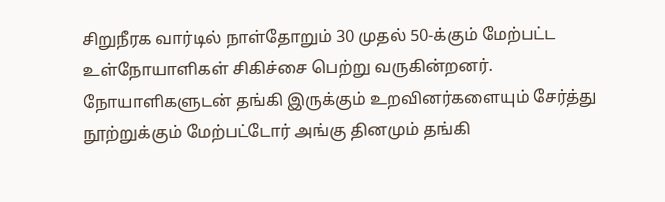சிறுநீரக வார்டில் நாள்தோறும் 30 முதல் 50-க்கும் மேற்பட்ட உள்நோயாளிகள் சிகிச்சை பெற்று வருகின்றனர். நோயாளிகளுடன் தங்கி இருக்கும் உறவினர்களையும் சேர்த்து நூற்றுக்கும் மேற்பட்டோர் அங்கு தினமும் தங்கி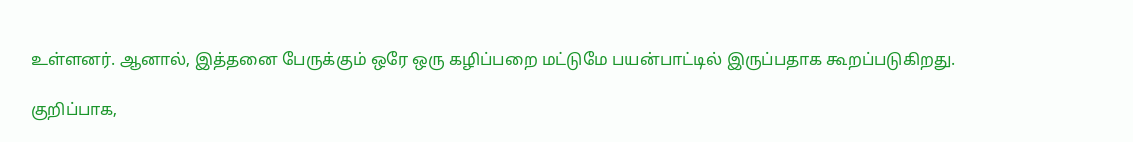உள்ளனர். ஆனால், இத்தனை பேருக்கும் ஒரே ஒரு கழிப்பறை மட்டுமே பயன்பாட்டில் இருப்பதாக கூறப்படுகிறது.

குறிப்பாக,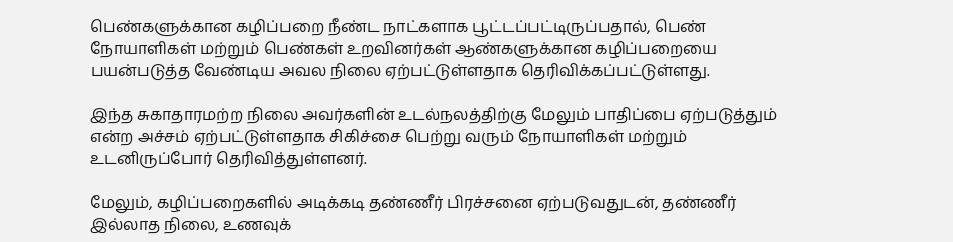பெண்களுக்கான கழிப்பறை நீண்ட நாட்களாக பூட்டப்பட்டிருப்பதால், பெண் நோயாளிகள் மற்றும் பெண்கள் உறவினர்கள் ஆண்களுக்கான கழிப்பறையை பயன்படுத்த வேண்டிய அவல நிலை ஏற்பட்டுள்ளதாக தெரிவிக்கப்பட்டுள்ளது.

இந்த சுகாதாரமற்ற நிலை அவர்களின் உடல்நலத்திற்கு மேலும் பாதிப்பை ஏற்படுத்தும் என்ற அச்சம் ஏற்பட்டுள்ளதாக சிகிச்சை பெற்று வரும் நோயாளிகள் மற்றும் உடனிருப்போர் தெரிவித்துள்ளனர்.

மேலும், கழிப்பறைகளில் அடிக்கடி தண்ணீர் பிரச்சனை ஏற்படுவதுடன், தண்ணீர் இல்லாத நிலை, உணவுக்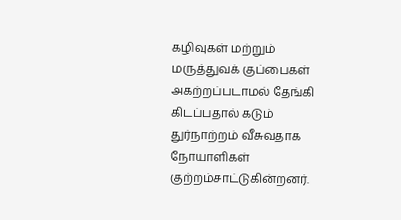கழிவுகள் மற்றும் மருத்துவக் குப்பைகள் அகற்றப்படாமல் தேங்கி கிடப்பதால் கடும் துர்நாற்றம் வீசுவதாக நோயாளிகள் குற்றம்சாட்டுகின்றனர்.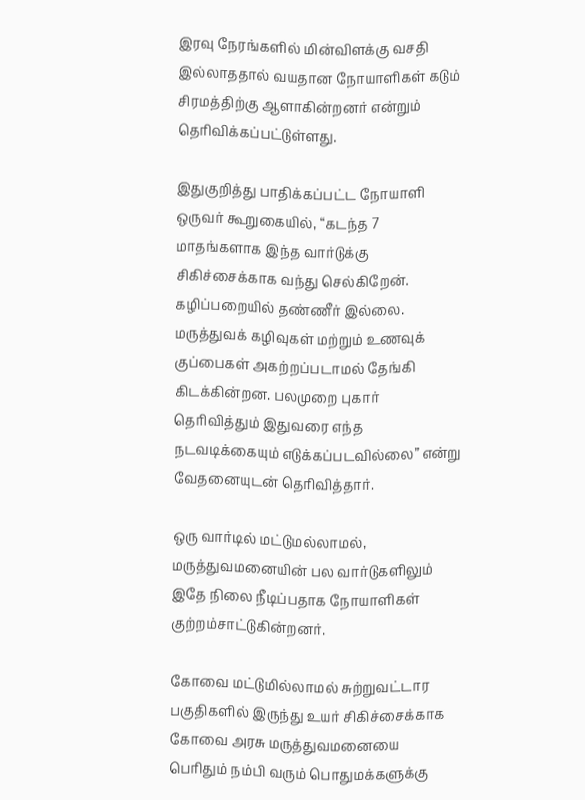இரவு நேரங்களில் மின்விளக்கு வசதி இல்லாததால் வயதான நோயாளிகள் கடும் சிரமத்திற்கு ஆளாகின்றனர் என்றும் தெரிவிக்கப்பட்டுள்ளது.

இதுகுறித்து பாதிக்கப்பட்ட நோயாளி ஒருவர் கூறுகையில், “கடந்த 7 மாதங்களாக இந்த வார்டுக்கு சிகிச்சைக்காக வந்து செல்கிறேன். கழிப்பறையில் தண்ணீர் இல்லை. மருத்துவக் கழிவுகள் மற்றும் உணவுக் குப்பைகள் அகற்றப்படாமல் தேங்கி கிடக்கின்றன. பலமுறை புகார் தெரிவித்தும் இதுவரை எந்த நடவடிக்கையும் எடுக்கப்படவில்லை” என்று வேதனையுடன் தெரிவித்தார்.

ஒரு வார்டில் மட்டுமல்லாமல், மருத்துவமனையின் பல வார்டுகளிலும் இதே நிலை நீடிப்பதாக நோயாளிகள் குற்றம்சாட்டுகின்றனர்.

கோவை மட்டுமில்லாமல் சுற்றுவட்டார பகுதிகளில் இருந்து உயர் சிகிச்சைக்காக கோவை அரசு மருத்துவமனையை பெரிதும் நம்பி வரும் பொதுமக்களுக்கு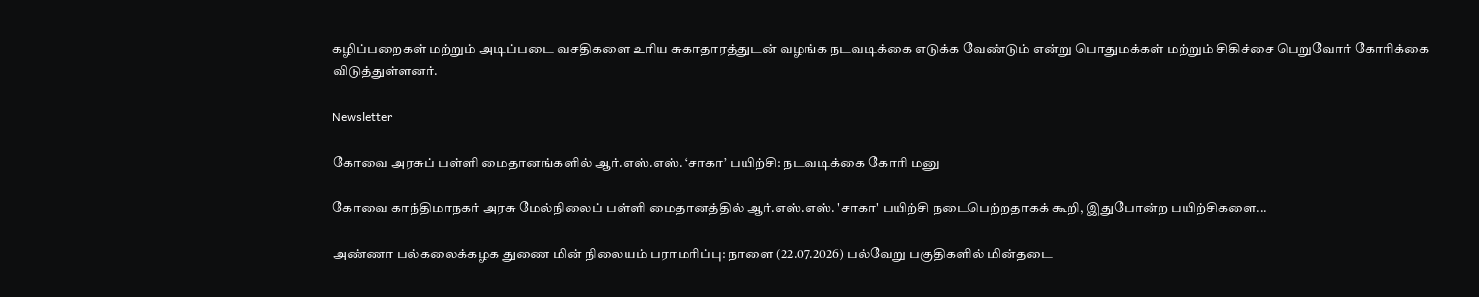கழிப்பறைகள் மற்றும் அடிப்படை வசதிகளை உரிய சுகாதாரத்துடன் வழங்க நடவடிக்கை எடுக்க வேண்டும் என்று பொதுமக்கள் மற்றும் சிகிச்சை பெறுவோர் கோரிக்கை விடுத்துள்ளனர்.

Newsletter

கோவை அரசுப் பள்ளி மைதானங்களில் ஆர்.எஸ்.எஸ். ‘சாகா’ பயிற்சி: நடவடிக்கை கோரி மனு

கோவை காந்திமாநகர் அரசு மேல்நிலைப் பள்ளி மைதானத்தில் ஆர்.எஸ்.எஸ். 'சாகா' பயிற்சி நடைபெற்றதாகக் கூறி, இதுபோன்ற பயிற்சிகளை...

அண்ணா பல்கலைக்கழக துணை மின் நிலையம் பராமரிப்பு: நாளை (22.07.2026) பல்வேறு பகுதிகளில் மின்தடை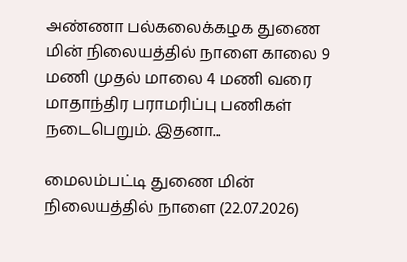அண்ணா பல்கலைக்கழக துணை மின் நிலையத்தில் நாளை காலை 9 மணி முதல் மாலை 4 மணி வரை மாதாந்திர பராமரிப்பு பணிகள் நடைபெறும். இதனா...

மைலம்பட்டி துணை மின் நிலையத்தில் நாளை (22.07.2026)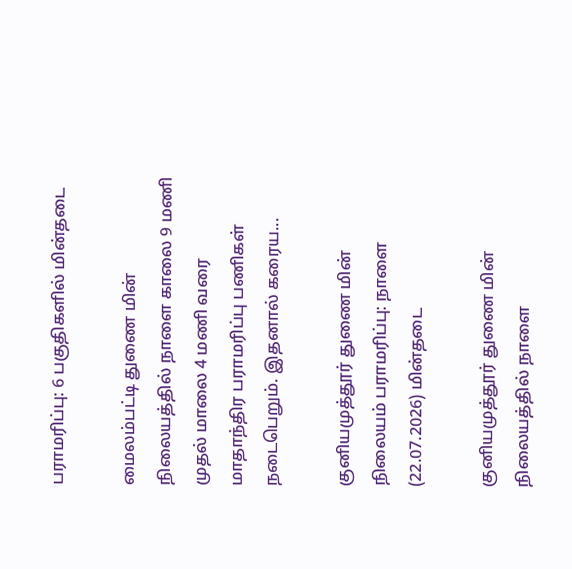பராமரிப்பு: 6 பகுதிகளில் மின்தடை

மைலம்பட்டி துணை மின் நிலையத்தில் நாளை காலை 9 மணி முதல் மாலை 4 மணி வரை மாதாந்திர பராமரிப்பு பணிகள் நடைபெறும். இதனால் கரைய...

குனியமுத்தூர் துணை மின் நிலையம் பராமரிப்பு: நாளை (22.07.2026) மின்தடை

குனியமுத்தூர் துணை மின் நிலையத்தில் நாளை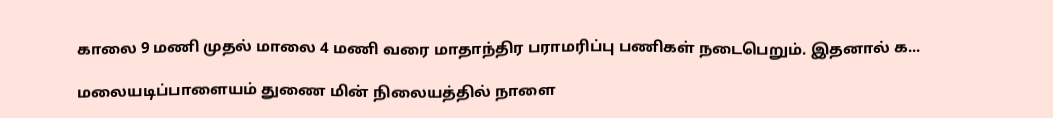காலை 9 மணி முதல் மாலை 4 மணி வரை மாதாந்திர பராமரிப்பு பணிகள் நடைபெறும். இதனால் க...

மலையடிப்பாளையம் துணை மின் நிலையத்தில் நாளை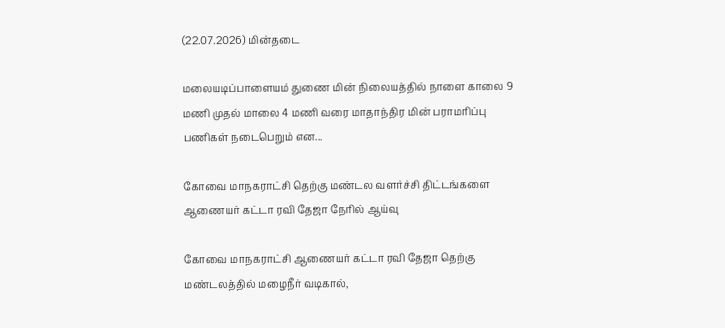(22.07.2026) மின்தடை

மலையடிப்பாளையம் துணை மின் நிலையத்தில் நாளை காலை 9 மணி முதல் மாலை 4 மணி வரை மாதாந்திர மின் பராமரிப்பு பணிகள் நடைபெறும் என...

கோவை மாநகராட்சி தெற்கு மண்டல வளர்ச்சி திட்டங்களை ஆணையர் கட்டா ரவி தேஜா நேரில் ஆய்வு

கோவை மாநகராட்சி ஆணையர் கட்டா ரவி தேஜா தெற்கு மண்டலத்தில் மழைநீர் வடிகால்,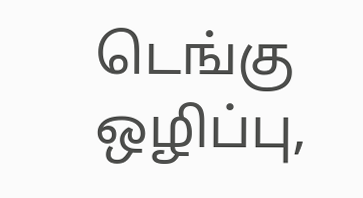டெங்கு ஒழிப்பு,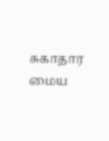சுகாதார மைய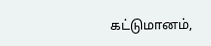கட்டுமானம்,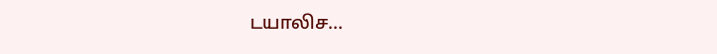டயாலிச...